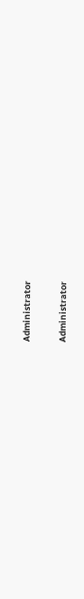Administrator

Administrator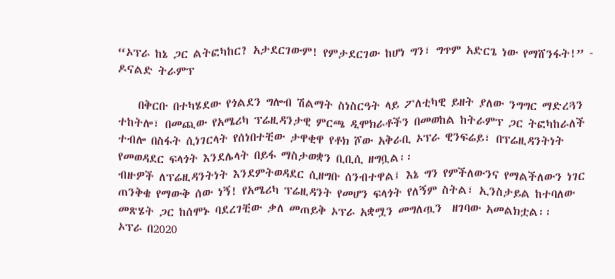“ኦፕራ ከኔ ጋር ልትፎካከር? አታደርገውም! የምታደርገው ከሆነ ግን፣ ግጥም አድርጌ ነው የማሸንፋት!” - ዶናልድ ትራምፕ

    በቅርቡ በተካሄደው የጎልደን ግሎብ ሽልማት ስነስርዓት ላይ ፖለቲካዊ ይዘት ያለው ንግግር ማድረጓን ተከትሎ፣ በመጪው የአሜሪካ ፕሬዚዳንታዊ ምርጫ ዲሞክራቶችን በመወከል ከትራምፕ ጋር ትፎካከራለች ተብሎ በስፋት ሲነገርላት የሰነበተቺው ታዋቂዋ የቶክ ሾው አቅራቢ ኦፕራ ዊንፍሬይ፣ በፕሬዚዳንትነት የመወዳደር ፍላጎት እንደሌላት በይፋ ማስታወቋን ቢቢሲ ዘግቧል፡፡
ብዙዎች ለፕሬዚዳንትነት እንደምትወዳደር ሲዘግቡ ሰንብተዋል፤ እኔ ግን የምችለውንና የማልችለውን ነገር ጠንቅቄ የማውቅ ሰው ነኝ! የአሜሪካ ፕሬዚዳንት የመሆን ፍላጎት የለኝም ስትል፣ ኢንስታይል ከተባለው መጽሄት ጋር ከሰሞኑ ባደረገቺው ቃለ መጠይቅ ኦፕራ አቋሟን መግለጧን  ዘገባው አመልክቷል፡፡
ኦፕራ በ2020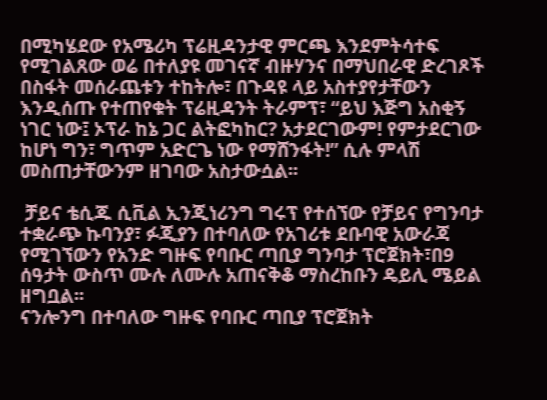በሚካሄደው የአሜሪካ ፕሬዚዳንታዊ ምርጫ እንደምትሳተፍ የሚገልጸው ወሬ በተለያዩ መገናኛ ብዙሃንና በማህበራዊ ድረገጾች በስፋት መሰራጨቱን ተከትሎ፣ በጉዳዩ ላይ አስተያየታቸውን እንዲሰጡ የተጠየቁት ፕሬዚዳንት ትራምፕ፣ “ይህ እጅግ አስቂኝ ነገር ነው፤ ኦፕራ ከኔ ጋር ልትፎካከር? አታደርገውም! የምታደርገው ከሆነ ግን፣ ግጥም አድርጌ ነው የማሸንፋት!” ሲሉ ምላሽ መስጠታቸውንም ዘገባው አስታውሷል፡፡

 ቻይና ቴሲጁ ሲቪል ኢንጂነሪንግ ግሩፕ የተሰኘው የቻይና የግንባታ ተቋራጭ ኩባንያ፣ ፉጂያን በተባለው የአገሪቱ ደቡባዊ አውራጃ የሚገኘውን የአንድ ግዙፍ የባቡር ጣቢያ ግንባታ ፕሮጀክት፣በ9 ሰዓታት ውስጥ ሙሉ ለሙሉ አጠናቅቆ ማስረከቡን ዴይሊ ሜይል ዘግቧል፡፡
ናንሎንግ በተባለው ግዙፍ የባቡር ጣቢያ ፕሮጀክት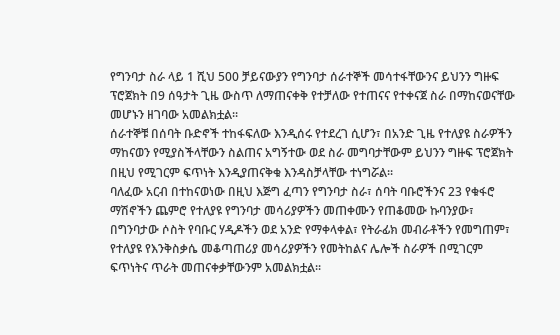የግንባታ ስራ ላይ 1 ሺህ 500 ቻይናውያን የግንባታ ሰራተኞች መሳተፋቸውንና ይህንን ግዙፍ ፕሮጀክት በ9 ሰዓታት ጊዜ ውስጥ ለማጠናቀቅ የተቻለው የተጠናና የተቀናጀ ስራ በማከናወናቸው መሆኑን ዘገባው አመልክቷል፡፡
ሰራተኞቹ በሰባት ቡድኖች ተከፋፍለው እንዲሰሩ የተደረገ ሲሆን፣ በአንድ ጊዜ የተለያዩ ስራዎችን ማከናወን የሚያስችላቸውን ስልጠና አግኝተው ወደ ስራ መግባታቸውም ይህንን ግዙፍ ፕሮጀክት በዚህ የሚገርም ፍጥነት እንዲያጠናቅቁ እንዳስቻላቸው ተነግሯል፡፡
ባለፈው አርብ በተከናወነው በዚህ እጅግ ፈጣን የግንባታ ስራ፣ ሰባት ባቡሮችንና 23 የቁፋሮ ማሽኖችን ጨምሮ የተለያዩ የግንባታ መሳሪያዎችን መጠቀሙን የጠቆመው ኩባንያው፣ በግንባታው ሶስት የባቡር ሃዲዶችን ወደ አንድ የማቀላቀል፣ የትራፊክ መብራቶችን የመግጠም፣ የተለያዩ የእንቅስቃሴ መቆጣጠሪያ መሳሪያዎችን የመትከልና ሌሎች ስራዎች በሚገርም ፍጥነትና ጥራት መጠናቀቃቸውንም አመልክቷል፡፡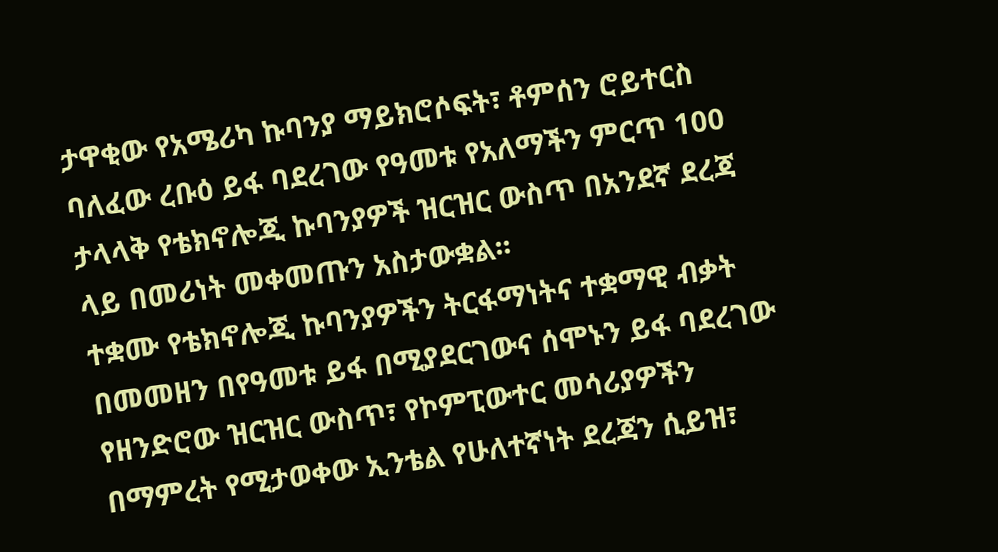ታዋቂው የአሜሪካ ኩባንያ ማይክሮሶፍት፣ ቶምሰን ሮይተርስ ባለፈው ረቡዕ ይፋ ባደረገው የዓመቱ የአለማችን ምርጥ 100 ታላላቅ የቴክኖሎጂ ኩባንያዎች ዝርዝር ውስጥ በአንደኛ ደረጃ ላይ በመሪነት መቀመጡን አስታውቋል፡፡
ተቋሙ የቴክኖሎጂ ኩባንያዎችን ትርፋማነትና ተቋማዊ ብቃት በመመዘን በየዓመቱ ይፋ በሚያደርገውና ሰሞኑን ይፋ ባደረገው የዘንድሮው ዝርዝር ውስጥ፣ የኮምፒውተር መሳሪያዎችን በማምረት የሚታወቀው ኢንቴል የሁለተኛነት ደረጃን ሲይዝ፣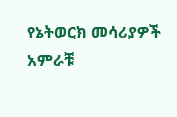የኔትወርክ መሳሪያዎች አምራቹ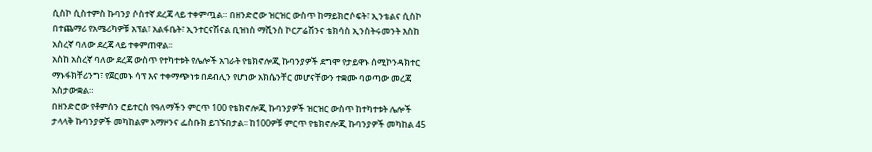ሲስኮ ሲስተምስ ኩባንያ ሶስተኛ ደረጃ ላይ ተቀምጧል። በዘንድሮው ዝርዝር ውስጥ ከማይክሮሶፍት፣ ኢንቴልና ሲስኮ በተጨማሪ የአሜሪካዎቹ አፕል፣ አልፋቤት፣ ኢንተርናሽናል ቢዝነስ ማሺንስ ኮርፖሬሽንና ቴክሳስ ኢንስትሩመንት እስከ አስረኛ ባለው ደረጃ ላይ ተቀምጠዋል፡፡
አስከ አስረኛ ባለው ደረጃ ውስጥ የተካተቱት የሌሎች አገራት የቴክኖሎጂ ኩባንያዎች ደግሞ የታይዋኑ ሰሚኮንዳክተር ማኑፋክቸሪንግ፣ የጀርመኑ ሳፕ እና ተቀማጭነቱ በደብሊን የሆነው አክሴንቸር መሆናቸውን ተቋሙ ባወጣው መረጃ አስታውቋል።
በዘንድሮው የቶምሰን ሮይተርስ የዓለማችን ምርጥ 100 የቴክኖሎጂ ኩባንያዎች ዝርዝር ውስጥ ከተካተቱት ሌሎች ታላላቅ ኩባንያዎች መካከልም አማዞንና ፌስቡክ ይገኙበታል፡፡ ከ100ዎቹ ምርጥ የቴክኖሎጂ ኩባንያዎች መካከል 45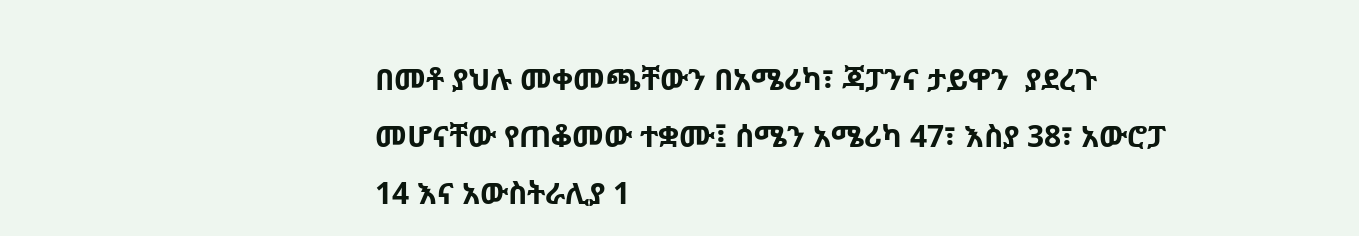በመቶ ያህሉ መቀመጫቸውን በአሜሪካ፣ ጃፓንና ታይዋን  ያደረጉ መሆናቸው የጠቆመው ተቋሙ፤ ሰሜን አሜሪካ 47፣ እስያ 38፣ አውሮፓ 14 እና አውስትራሊያ 1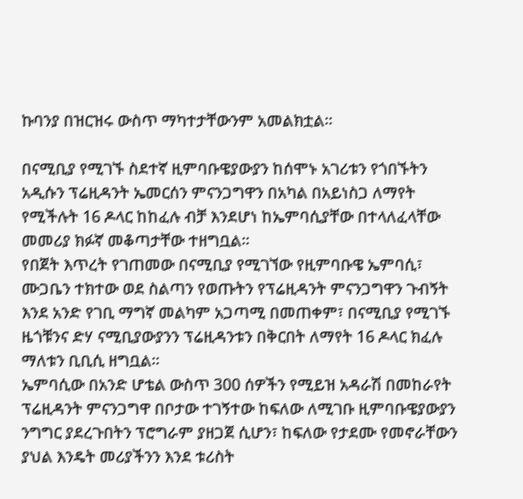ኩባንያ በዝርዝሩ ውስጥ ማካተታቸውንም አመልክቷል፡፡

በናሚቢያ የሚገኙ ስደተኛ ዚምባቡዌያውያን ከሰሞኑ አገሪቱን የጎበኙትን አዲሱን ፕሬዚዳንት ኤመርሰን ምናንጋግዋን በአካል በአይነስጋ ለማየት የሚችሉት 16 ዶላር ከከፈሉ ብቻ እንደሆነ ከኤምባሲያቸው በተላለፈላቸው መመሪያ ክፉኛ መቆጣታቸው ተዘግቧል፡፡
የበጀት እጥረት የገጠመው በናሚቢያ የሚገኘው የዚምባቡዌ ኤምባሲ፣ ሙጋቤን ተክተው ወደ ስልጣን የወጡትን የፕሬዚዳንት ምናንጋግዋን ጉብኝት እንደ አንድ የገቢ ማግኛ መልካም አጋጣሚ በመጠቀም፣ በናሚቢያ የሚገኙ ዜጎቹንና ድሃ ናሚቢያውያንን ፕሬዚዳንቱን በቅርበት ለማየት 16 ዶላር ክፈሉ ማለቱን ቢቢሲ ዘግቧል፡፡
ኤምባሲው በአንድ ሆቴል ውስጥ 300 ሰዎችን የሚይዝ አዳራሽ በመከራየት ፕሬዚዳንት ምናንጋግዋ በቦታው ተገኝተው ከፍለው ለሚገቡ ዚምባቡዌያውያን ንግግር ያደረጉበትን ፕሮግራም ያዘጋጀ ሲሆን፣ ከፍለው የታደሙ የመኖራቸውን ያህል እንዴት መሪያችንን እንደ ቱሪስት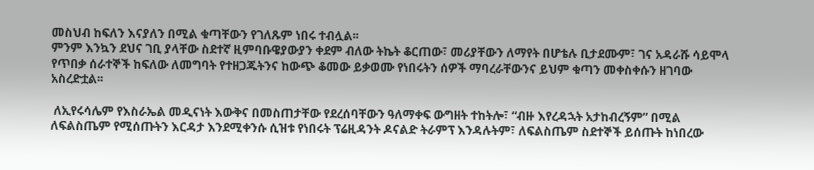መስህብ ከፍለን እናያለን በሚል ቁጣቸውን የገለጹም ነበሩ ተብሏል፡፡
ምንም እንኳን ደህና ገቢ ያላቸው ስደተኛ ዚምባቡዌያውያን ቀደም ብለው ትኬት ቆርጠው፣ መሪያቸውን ለማየት በሆቴሉ ቢታደሙም፣ ገና አዳራሹ ሳይሞላ የጥበቃ ሰራተኞች ከፍለው ለመግባት የተዘጋጁትንና ከውጭ ቆመው ይቃወሙ የነበሩትን ሰዎች ማባረራቸውንና ይህም ቁጣን መቀስቀሱን ዘገባው አስረድቷል፡፡

 ለኢየሩሳሌም የእስራኤል መዲናነት እውቅና በመስጠታቸው የደረሰባቸውን ዓለማቀፍ ውግዘት ተከትሎ፣ “ብዙ እየረዳኋት አታከብረኝም” በሚል ለፍልስጤም የሚሰጡትን እርዳታ እንደሚቀንሱ ሲዝቱ የነበሩት ፕሬዚዳንት ዶናልድ ትራምፕ እንዳሉትም፣ ለፍልስጤም ስደተኞች ይሰጡት ከነበረው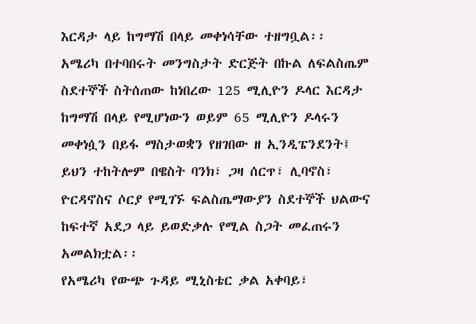እርዳታ ላይ ከግማሽ በላይ መቀነሳቸው ተዘግቧል፡፡
አሜሪካ በተባበሩት መንግስታት ድርጅት በኩል ለፍልስጤም ስደተኞች ስትሰጠው ከነበረው 125 ሚሊዮን ዶላር እርዳታ ከግማሽ በላይ የሚሆነውን ወይም 65 ሚሊዮን ዶላሩን መቀነሷን በይፋ ማስታወቋን የዘገበው ዘ ኢንዲፔንደንት፤ ይህን ተከትሎም በዌስት ባንክ፣ ጋዛ ሰርጥ፣ ሊባኖስ፣ ዮርዳኖስና ሶርያ የሚገኙ ፍልስጤማውያን ስደተኞች ህልውና ከፍተኛ አደጋ ላይ ይወድቃሉ የሚል ስጋት መፈጠሩን አመልክቷል፡፡
የአሜሪካ የውጭ ጉዳይ ሚኒስቴር ቃል አቀባይ፣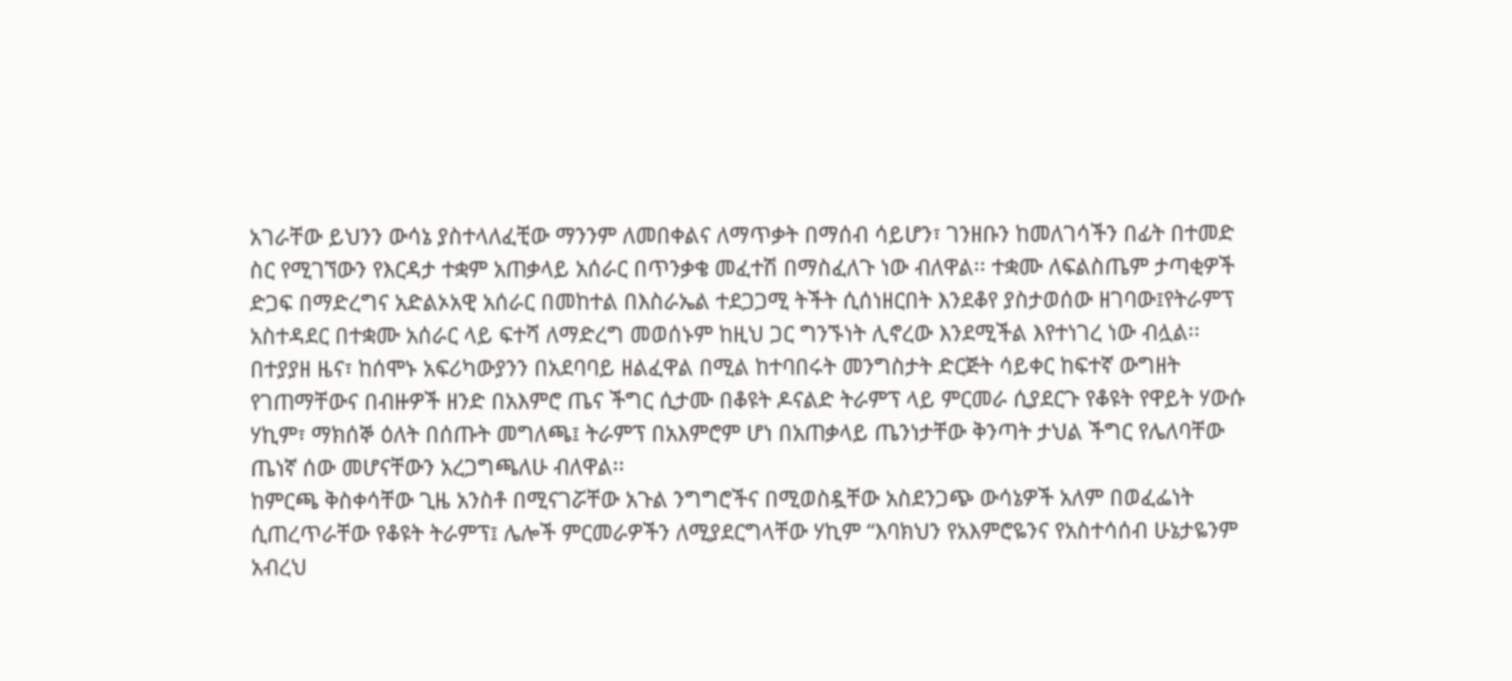አገራቸው ይህንን ውሳኔ ያስተላለፈቺው ማንንም ለመበቀልና ለማጥቃት በማሰብ ሳይሆን፣ ገንዘቡን ከመለገሳችን በፊት በተመድ ስር የሚገኘውን የእርዳታ ተቋም አጠቃላይ አሰራር በጥንቃቄ መፈተሽ በማስፈለጉ ነው ብለዋል፡፡ ተቋሙ ለፍልስጤም ታጣቂዎች ድጋፍ በማድረግና አድልኦአዊ አሰራር በመከተል በእስራኤል ተደጋጋሚ ትችት ሲሰነዘርበት እንደቆየ ያስታወሰው ዘገባው፤የትራምፕ አስተዳደር በተቋሙ አሰራር ላይ ፍተሻ ለማድረግ መወሰኑም ከዚህ ጋር ግንኙነት ሊኖረው እንደሚችል እየተነገረ ነው ብሏል፡፡
በተያያዘ ዜና፣ ከሰሞኑ አፍሪካውያንን በአደባባይ ዘልፈዋል በሚል ከተባበሩት መንግስታት ድርጅት ሳይቀር ከፍተኛ ውግዘት የገጠማቸውና በብዙዎች ዘንድ በአእምሮ ጤና ችግር ሲታሙ በቆዩት ዶናልድ ትራምፕ ላይ ምርመራ ሲያደርጉ የቆዩት የዋይት ሃውሱ ሃኪም፣ ማክሰኞ ዕለት በሰጡት መግለጫ፤ ትራምፕ በአእምሮም ሆነ በአጠቃላይ ጤንነታቸው ቅንጣት ታህል ችግር የሌለባቸው ጤነኛ ሰው መሆናቸውን አረጋግጫለሁ ብለዋል፡፡
ከምርጫ ቅስቀሳቸው ጊዜ አንስቶ በሚናገሯቸው አጉል ንግግሮችና በሚወስዷቸው አስደንጋጭ ውሳኔዎች አለም በወፈፌነት ሲጠረጥራቸው የቆዩት ትራምፕ፤ ሌሎች ምርመራዎችን ለሚያደርግላቸው ሃኪም “እባክህን የአእምሮዬንና የአስተሳሰብ ሁኔታዬንም አብረህ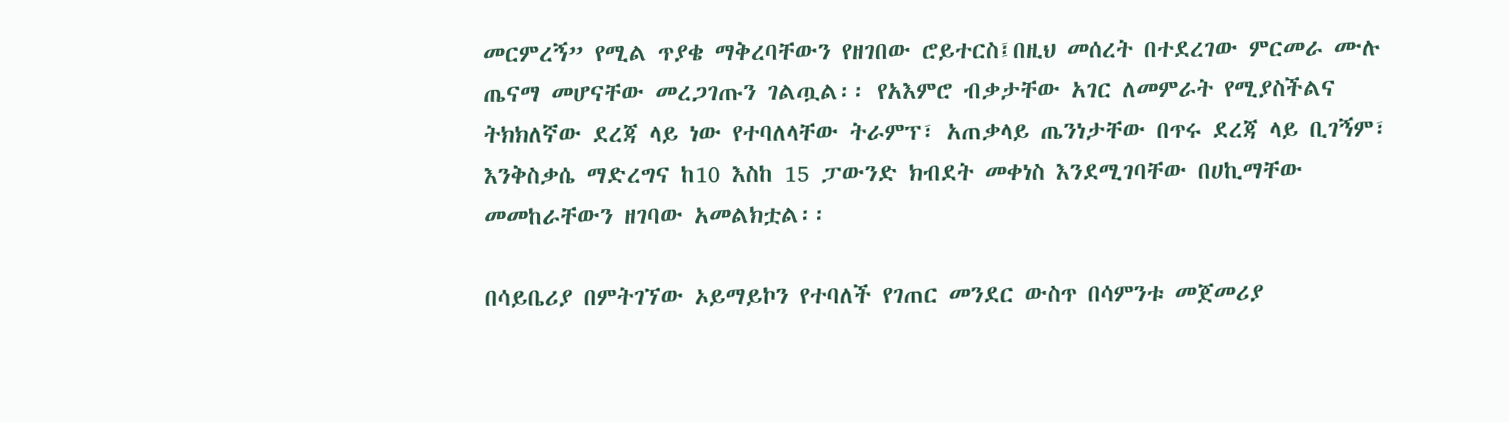መርምረኝ” የሚል ጥያቄ ማቅረባቸውን የዘገበው ሮይተርስ፤በዚህ መሰረት በተደረገው ምርመራ ሙሉ ጤናማ መሆናቸው መረጋገጡን ገልጧል፡፡ የአእምሮ ብቃታቸው አገር ለመምራት የሚያስችልና ትክክለኛው ደረጃ ላይ ነው የተባለላቸው ትራምፕ፣ አጠቃላይ ጤንነታቸው በጥሩ ደረጃ ላይ ቢገኝም፣ እንቅስቃሴ ማድረግና ከ10 እስከ 15 ፓውንድ ክብደት መቀነስ እንደሚገባቸው በሀኪማቸው መመከራቸውን ዘገባው አመልክቷል፡፡

በሳይቤሪያ በምትገኘው ኦይማይኮን የተባለች የገጠር መንደር ውስጥ በሳምንቱ መጀመሪያ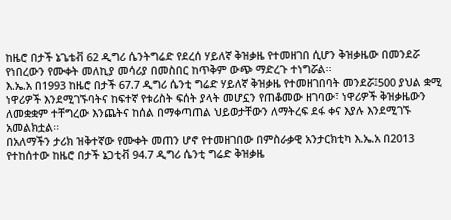ከዜሮ በታች ኔጌቴቭ 62 ዲግሪ ሴንትግሬድ የደረሰ ሃይለኛ ቅዝቃዜ የተመዘገበ ሲሆን ቅዝቃዜው በመንደሯ የነበረውን የሙቀት መለኪያ መሳሪያ በመስበር ከጥቅም ውጭ ማድረጉ ተነግሯል፡፡
እ.ኤ.አ በ1993 ከዜሮ በታች 67.7 ዲግሪ ሴንቲ ግሬድ ሃይለኛ ቅዝቃዜ የተመዘገበባት መንደሯ፤500 ያህል ቋሚ ነዋሪዎች እንደሚገኙባትና ከፍተኛ የቱሪስት ፍሰት ያላት መሆኗን የጠቆመው ዘገባው፣ ነዋሪዎች ቅዝቃዜውን ለመቋቋም ተቸግረው እንጨትና ከሰል በማቀጣጠል ህይወታቸውን ለማትረፍ ደፋ ቀና እያሉ እንደሚገኙ አመልክቷል፡፡
በአለማችን ታሪክ ዝቅተኛው የሙቀት መጠን ሆኖ የተመዘገበው በምስራቃዊ አንታርክቲካ እ.ኤ.አ በ2013 የተከሰተው ከዜሮ በታች ኔጋቲቭ 94.7 ዲግሪ ሴንቲ ግሬድ ቅዝቃዜ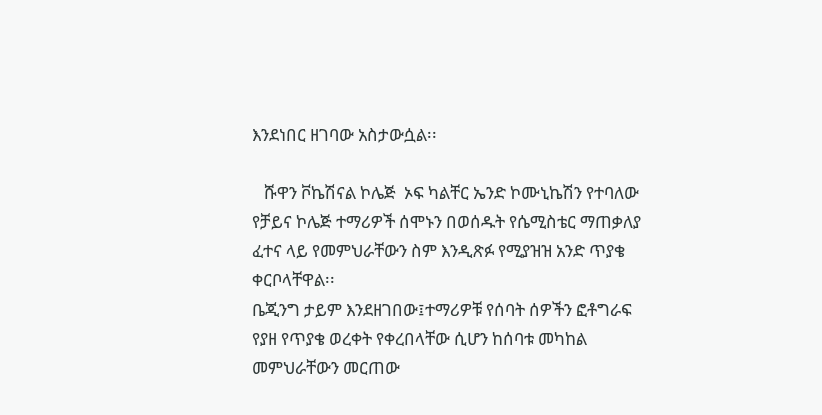እንደነበር ዘገባው አስታውሷል፡፡

   ሹዋን ቮኬሽናል ኮሌጅ  ኦፍ ካልቸር ኤንድ ኮሙኒኬሽን የተባለው የቻይና ኮሌጅ ተማሪዎች ሰሞኑን በወሰዱት የሴሚስቴር ማጠቃለያ ፈተና ላይ የመምህራቸውን ስም እንዲጽፉ የሚያዝዝ አንድ ጥያቄ ቀርቦላቸዋል፡፡
ቤጂንግ ታይም እንደዘገበው፤ተማሪዎቹ የሰባት ሰዎችን ፎቶግራፍ የያዘ የጥያቄ ወረቀት የቀረበላቸው ሲሆን ከሰባቱ መካከል መምህራቸውን መርጠው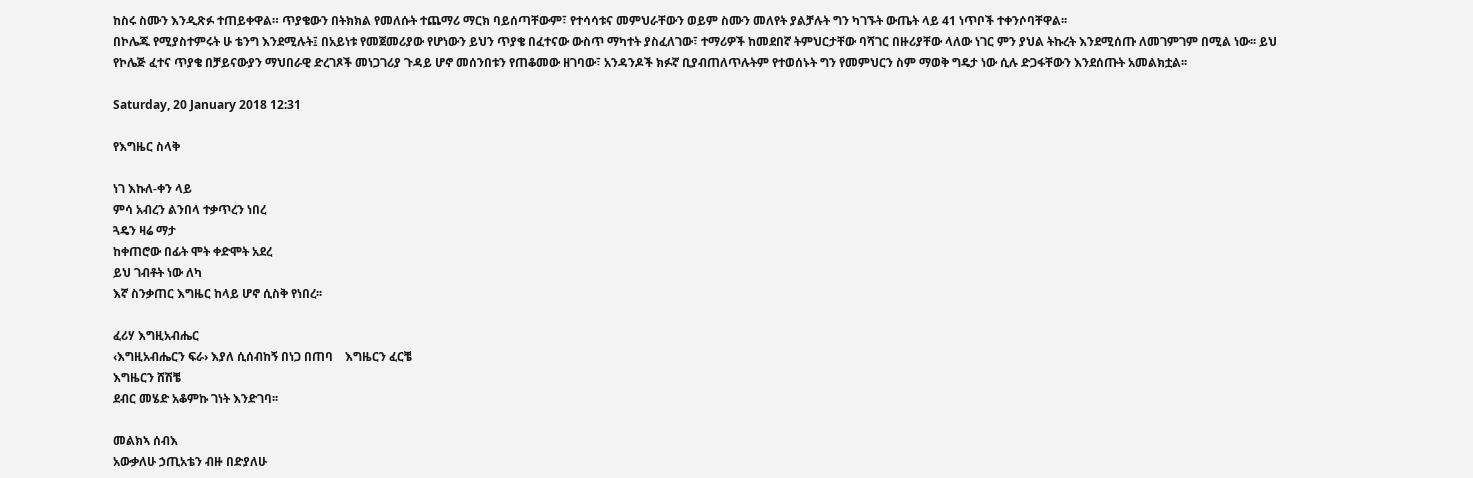ከስሩ ስሙን እንዲጽፉ ተጠይቀዋል። ጥያቄውን በትክክል የመለሱት ተጨማሪ ማርክ ባይሰጣቸውም፣ የተሳሳቱና መምህራቸውን ወይም ስሙን መለየት ያልቻሉት ግን ካገኙት ውጤት ላይ 41 ነጥቦች ተቀንሶባቸዋል፡፡
በኮሌጁ የሚያስተምሩት ሁ ቴንግ እንደሚሉት፤ በአይነቱ የመጀመሪያው የሆነውን ይህን ጥያቄ በፈተናው ውስጥ ማካተት ያስፈለገው፣ ተማሪዎች ከመደበኛ ትምህርታቸው ባሻገር በዙሪያቸው ላለው ነገር ምን ያህል ትኩረት እንደሚሰጡ ለመገምገም በሚል ነው፡፡ ይህ የኮሌጅ ፈተና ጥያቄ በቻይናውያን ማህበራዊ ድረገጾች መነጋገሪያ ጉዳይ ሆኖ መሰንበቱን የጠቆመው ዘገባው፣ አንዳንዶች ክፉኛ ቢያብጠለጥሉትም የተወሰኑት ግን የመምህርን ስም ማወቅ ግዴታ ነው ሲሉ ድጋፋቸውን እንደሰጡት አመልክቷል፡፡

Saturday, 20 January 2018 12:31

የእግዜር ስላቅ

ነገ እኩለ-ቀን ላይ
ምሳ አብረን ልንበላ ተቃጥረን ነበረ
ጓዴን ዛሬ ማታ
ከቀጠሮው በፊት ሞት ቀድሞት አደረ
ይህ ገብቶት ነው ለካ
እኛ ስንቃጠር እግዜር ከላይ ሆኖ ሲስቅ የነበረ፡፡

ፈሪሃ እግዚአብሔር
‹እግዚአብሔርን ፍራ› እያለ ሲሰብከኝ በነጋ በጠባ    እግዜርን ፈርቼ
እግዜርን ሸሽቼ
ደብር መሄድ አቆምኩ ገነት እንድገባ፡፡

መልክኣ ሰብእ
አውቃለሁ ኃጢአቴን ብዙ በድያለሁ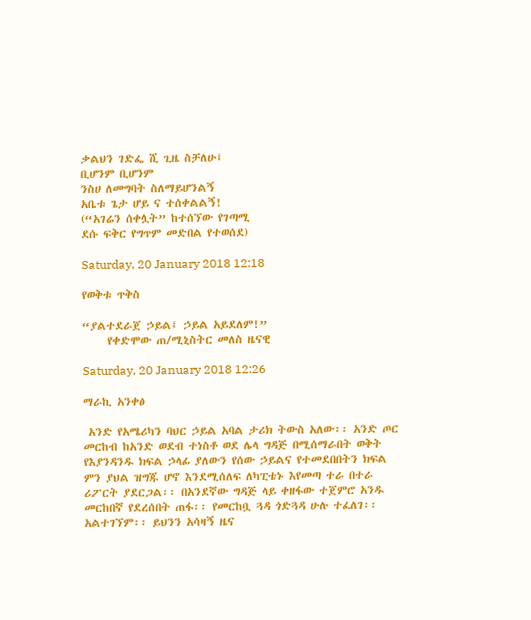ቃልህን ገድፌ ሺ ጊዜ ስቻለሁ፤
ቢሆንም ቢሆንም
ንስሀ ለመግባት ስለማይሆንልኝ
አቤቱ ጌታ ሆይ ና ተሰቀልልኝ!
(“አገሬን ሰቀሏት” ከተሰኘው የገጣሚ
ደሱ ፍቅር የግጥም መድበል የተወሰደ)

Saturday, 20 January 2018 12:18

የወቅቱ ጥቅስ

“ያልተደራጀ ኃይል፤ ኃይል አይደለም!”
     የቀድሞው ጠ/ሚኒስትር መለስ ዜናዊ

Saturday, 20 January 2018 12:26

ማራኪ አንቀፅ

 አንድ የአሜሪካን ባህር ኃይል አባል ታሪክ ትውስ አለው፡፡ አንድ ጦር መርከብ ከአንድ ወደብ ተነስቶ ወደ ሌላ ግዳጅ በሚሰማራበት ወቅት የእያንዳንዱ ክፍል ኃላፊ ያለውን የሰው ኃይልና የተመደበበትን ክፍል ምን ያህል ዝግጁ ሆኖ እንደሚሰለፍ ለካፒቴኑ እየመጣ ተራ በተራ ሪፖርት ያደርጋል፡፡ በአንደኛው ግዳጅ ላይ ቀዘፋው ተጀምሮ አንዱ መርከበኛ የደረሰበት ጠፋ፡፡ የመርከቧ ጓዳ ጎድጓዳ ሁሉ ተፈለገ፡፡ አልተገኘም፡፡ ይህንን አሳዛኝ ዜና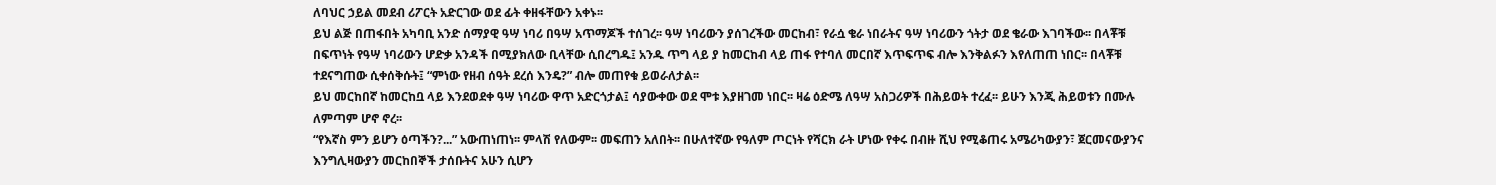ለባህር ኃይል መደብ ሪፖርት አድርገው ወደ ፊት ቀዘፋቸውን አቀኑ፡፡
ይህ ልጅ በጠፋበት አካባቢ አንድ ሰማያዊ ዓሣ ነባሪ በዓሣ አጥማጆች ተሰገረ፡፡ ዓሣ ነባሪውን ያሰገረችው መርከብ፣ የራሷ ቄራ ነበራትና ዓሣ ነባሪውን ጎትታ ወደ ቄራው እገባችው፡፡ በላቾቹ በፍጥነት የዓሣ ነባሪውን ሆድቃ አንዳች በሚያክለው ቢላቸው ሲበረግዱ፤ አንዱ ጥግ ላይ ያ ከመርከብ ላይ ጠፋ የተባለ መርበኛ እጥፍጥፍ ብሎ እንቅልፉን እየለጠጠ ነበር፡፡ በላቾቹ ተደናግጠው ሲቀሰቅሱት፤ “ምነው የዘብ ሰዓት ደረሰ እንዴ?” ብሎ መጠየቁ ይወራለታል፡፡
ይህ መርከበኛ ከመርከቧ ላይ እንደወደቀ ዓሣ ነባሪው ዋጥ አድርጎታል፤ ሳያውቀው ወደ ሞቱ እያዘገመ ነበር፡፡ ዛሬ ዕድሜ ለዓሣ አስጋሪዎች በሕይወት ተረፈ፡፡ ይሁን እንጂ ሕይወቱን በሙሉ ለምጣም ሆኖ ኖረ፡፡
“የእኛስ ምን ይሆን ዕጣችን?...” አውጠነጠነ፡፡ ምላሽ የለውም፡፡ መፍጠን አለበት፡፡ በሁለተኛው የዓለም ጦርነት የሻርክ ራት ሆነው የቀሩ በብዙ ሺህ የሚቆጠሩ አሜሪካውያን፣ ጀርመናውያንና እንግሊዛውያን መርከበኞች ታሰቡትና አሁን ሲሆን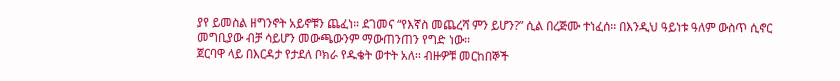ያየ ይመስል ዘግንኖት አይኖቹን ጨፈነ። ደገመና “የእኛስ መጨረሻ ምን ይሆን?” ሲል በረጅሙ ተነፈሰ፡፡ በእንዲህ ዓይነቱ ዓለም ውስጥ ሲኖር መግቢያው ብቻ ሳይሆን መውጫውንም ማውጠንጠን የግድ ነው፡፡
ጀርባዋ ላይ በእርዳታ የታደለ ቦክራ የዱቄት ወተት አለ፡፡ ብዙዎቹ መርከበኞች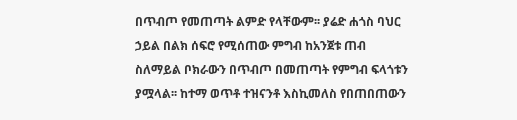በጥብጦ የመጠጣት ልምድ የላቸውም፡፡ ያሬድ ሐጎስ ባህር ኃይል በልክ ሰፍሮ የሚሰጠው ምግብ ከአንጀቱ ጠብ ስለማይል ቦክራውን በጥብጦ በመጠጣት የምግብ ፍላጎቱን ያሟላል፡፡ ከተማ ወጥቶ ተዝናንቶ እስኪመለስ የበጠበጠውን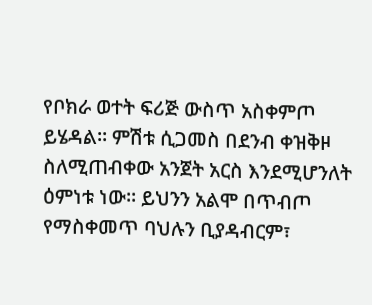የቦክራ ወተት ፍሪጅ ውስጥ አስቀምጦ ይሄዳል። ምሽቱ ሲጋመስ በደንብ ቀዝቅዞ ስለሚጠብቀው አንጀት አርስ እንደሚሆንለት ዕምነቱ ነው፡፡ ይህንን አልሞ በጥብጦ የማስቀመጥ ባህሉን ቢያዳብርም፣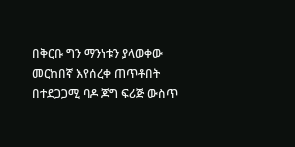በቅርቡ ግን ማንነቱን ያላወቀው መርከበኛ እየሰረቀ ጠጥቶበት በተደጋጋሚ ባዶ ጆግ ፍሪጅ ውስጥ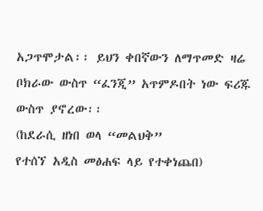አጋጥሞታል፡፡ ይህን ቀበኛውን ለማጥመድ ዛሬ ቦክራው ውስጥ “ፈንጂ” አጥምዶበት ነው ፍሪጁ ውስጥ ያኖረው፡፡
(ከደራሲ ዘነበ ወላ “መልህቅ”
የተሰኘ አዲስ መፅሐፍ ላይ የተቀነጨበ)